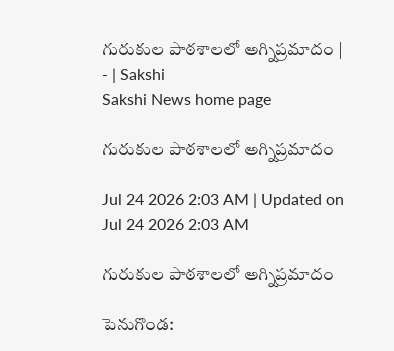గురుకుల పాఠశాలలో అగ్నిప్రమాదం | - | Sakshi
Sakshi News home page

గురుకుల పాఠశాలలో అగ్నిప్రమాదం

Jul 24 2026 2:03 AM | Updated on Jul 24 2026 2:03 AM

గురుకుల పాఠశాలలో అగ్నిప్రమాదం

పెనుగొండ: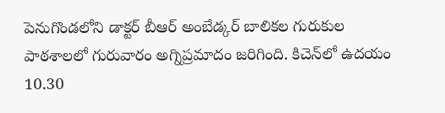పెనుగొండలోని డాక్టర్‌ బీఆర్‌ అంబేడ్కర్‌ బాలికల గురుకుల పాఠశాలలో గురువారం అగ్నిప్రమాదం జరిగింది. కిచెన్‌లో ఉదయం 10.30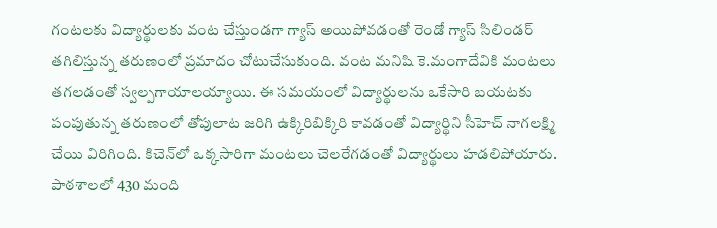గంటలకు విద్యార్థులకు వంట చేస్తుండగా గ్యాస్‌ అయిపోవడంతో రెండో గ్యాస్‌ సిలిండర్‌ తగిలిస్తున్న తరుణంలో ప్రమాదం చోటుచేసుకుంది. వంట మనిషి కె.మంగాదేవికి మంటలు తగలడంతో స్వల్పగాయాలయ్యాయి. ఈ సమయంలో విద్యార్థులను ఒకేసారి బయటకు పంపుతున్న తరుణంలో తోపులాట జరిగి ఉక్కిరిబిక్కిరి కావడంతో విద్యార్థిని సీహెచ్‌ నాగలక్ష్మి చేయి విరిగింది. కిచెన్‌లో ఒక్కసారిగా మంటలు చెలరేగడంతో విద్యార్థులు హడలిపోయారు. పాఠశాలలో 430 మంది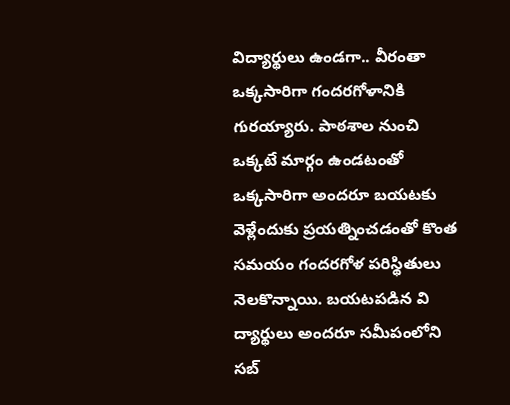విద్యార్థులు ఉండగా.. వీరంతా ఒక్కసారిగా గందరగోళానికి గురయ్యారు. పాఠశాల నుంచి ఒక్కటే మార్గం ఉండటంతో ఒక్కసారిగా అందరూ బయటకు వెళ్లేందుకు ప్రయత్నించడంతో కొంత సమయం గందరగోళ పరిస్థితులు నెలకొన్నాయి. బయటపడిన వి ద్యార్థులు అందరూ సమీపంలోని సబ్‌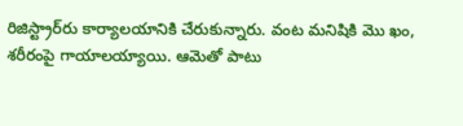రిజిస్ట్రార్‌రు కార్యాలయానికి చేరుకున్నారు. వంట మనిషికి మొ ఖం, శరీరంపై గాయాలయ్యాయి. ఆమెతో పాటు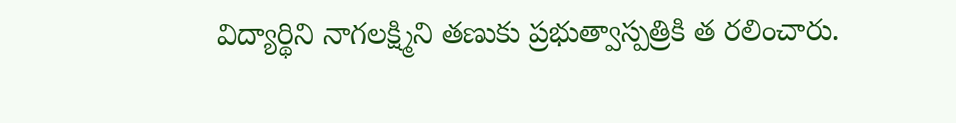విద్యార్థిని నాగలక్ష్మిని తణుకు ప్రభుత్వాస్పత్రికి త రలించారు.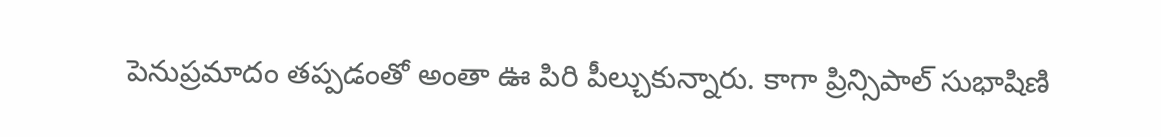పెనుప్రమాదం తప్పడంతో అంతా ఊ పిరి పీల్చుకున్నారు. కాగా ప్రిన్సిపాల్‌ సుభాషిణి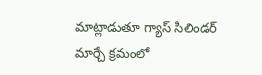మాట్లాడుతూ గ్యాస్‌ సిలిండర్‌ మార్చే క్రమంలో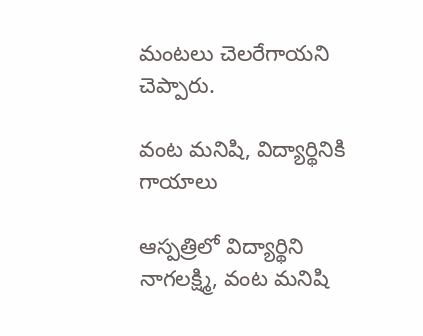మంటలు చెలరేగాయని చెప్పారు.

వంట మనిషి, విద్యార్థినికి గాయాలు

ఆస్పత్రిలో విద్యార్థిని నాగలక్ష్మి, వంట మనిషి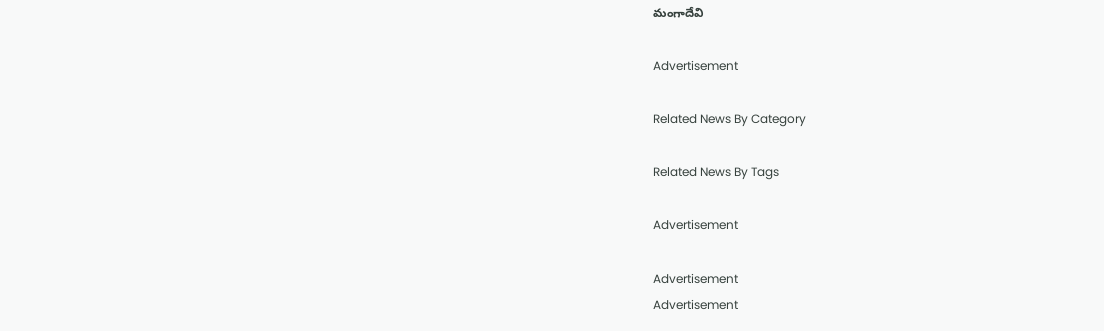మంగాదేవి

Advertisement

Related News By Category

Related News By Tags

Advertisement

Advertisement
Advertisement